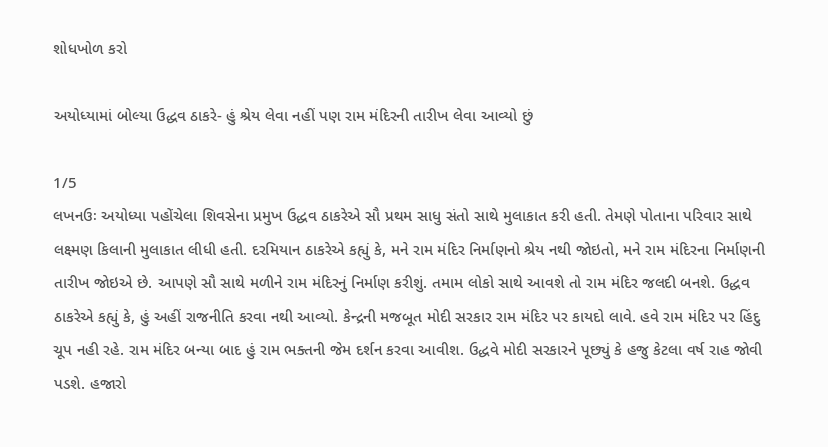શોધખોળ કરો

અયોધ્યામાં બોલ્યા ઉદ્ધવ ઠાકરે- હું શ્રેય લેવા નહીં પણ રામ મંદિરની તારીખ લેવા આવ્યો છું

1/5
લખનઉઃ અયોધ્યા પહોંચેલા શિવસેના પ્રમુખ ઉદ્ધવ ઠાકરેએ સૌ પ્રથમ સાધુ સંતો સાથે મુલાકાત કરી હતી. તેમણે પોતાના પરિવાર સાથે લક્ષ્મણ કિલાની મુલાકાત લીધી હતી. દરમિયાન ઠાકરેએ કહ્યું કે, મને રામ મંદિર નિર્માણનો શ્રેય નથી જોઇતો, મને રામ મંદિરના નિર્માણની તારીખ જોઇએ છે. આપણે સૌ સાથે મળીને રામ મંદિરનું નિર્માણ કરીશું. તમામ લોકો સાથે આવશે તો રામ મંદિર જલદી બનશે. ઉદ્ધવ ઠાકરેએ કહ્યું કે, હું અહીં રાજનીતિ કરવા નથી આવ્યો. કેન્દ્રની મજબૂત મોદી સરકાર રામ મંદિર પર કાયદો લાવે. હવે રામ મંદિર પર હિંદુ ચૂપ નહી રહે. રામ મંદિર બન્યા બાદ હું રામ ભક્તની જેમ દર્શન કરવા આવીશ. ઉદ્ધવે મોદી સરકારને પૂછ્યું કે હજુ કેટલા વર્ષ રાહ જોવી પડશે. હજારો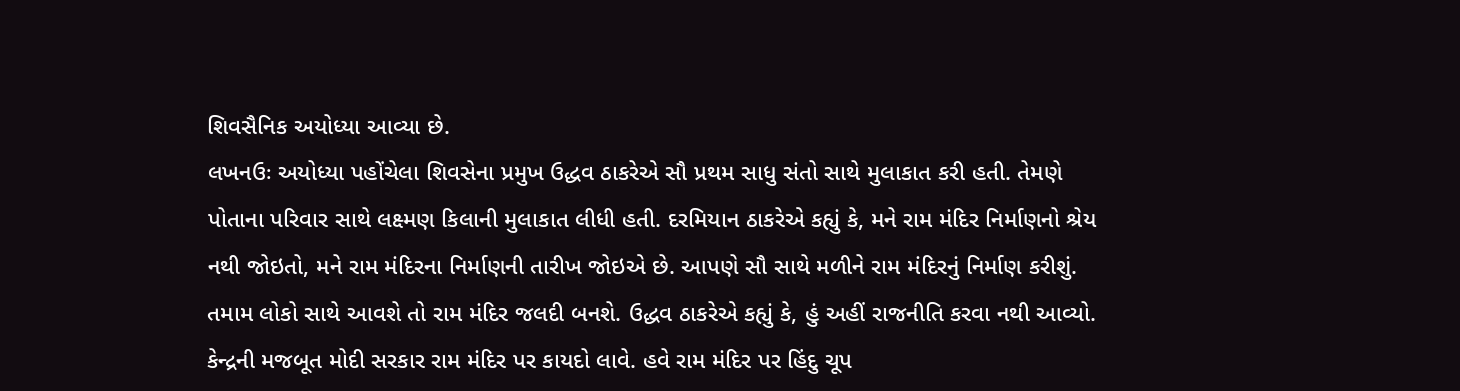શિવસૈનિક અયોધ્યા આવ્યા છે.
લખનઉઃ અયોધ્યા પહોંચેલા શિવસેના પ્રમુખ ઉદ્ધવ ઠાકરેએ સૌ પ્રથમ સાધુ સંતો સાથે મુલાકાત કરી હતી. તેમણે પોતાના પરિવાર સાથે લક્ષ્મણ કિલાની મુલાકાત લીધી હતી. દરમિયાન ઠાકરેએ કહ્યું કે, મને રામ મંદિર નિર્માણનો શ્રેય નથી જોઇતો, મને રામ મંદિરના નિર્માણની તારીખ જોઇએ છે. આપણે સૌ સાથે મળીને રામ મંદિરનું નિર્માણ કરીશું. તમામ લોકો સાથે આવશે તો રામ મંદિર જલદી બનશે. ઉદ્ધવ ઠાકરેએ કહ્યું કે, હું અહીં રાજનીતિ કરવા નથી આવ્યો. કેન્દ્રની મજબૂત મોદી સરકાર રામ મંદિર પર કાયદો લાવે. હવે રામ મંદિર પર હિંદુ ચૂપ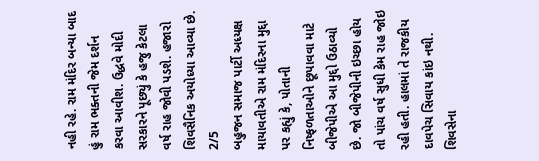નહી રહે. રામ મંદિર બન્યા બાદ હું રામ ભક્તની જેમ દર્શન કરવા આવીશ. ઉદ્ધવે મોદી સરકારને પૂછ્યું કે હજુ કેટલા વર્ષ રાહ જોવી પડશે. હજારો શિવસૈનિક અયોધ્યા આવ્યા છે.
2/5
બહુજન સમાજ પાર્ટી અધ્યક્ષ માયાવતીએ રામ મંદિરના મુદ્દા પર કહ્યું કે, પોતાની નિષ્ફળતાઓને છૂપાવવા માટે બીજેપીએ આ મુદ્દો ઉઠાવ્યો છે. જો બીજેપીની ઇચ્છા હોય તો પાંચ વર્ષ સુધી કેમ રાહ જોઇ રહી હતી. હાલમાં તે રાજકીય દાવપેચ સિવાય કાંઇ નથી. શિવસેના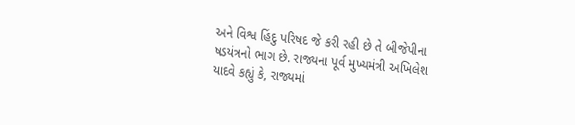અને વિશ્વ હિંદુ પરિષદ જે કરી રહી છે તે બીજેપીના ષડયંત્રનો ભાગ છે. રાજ્યના પૂર્વ મુખ્યમંત્રી અખિલેશ યાદવે કહ્યું કે, રાજ્યમાં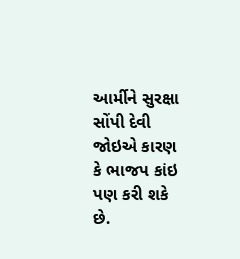આર્મીને સુરક્ષા સોંપી દેવી જોઇએ કારણ કે ભાજપ કાંઇ પણ કરી શકે છે.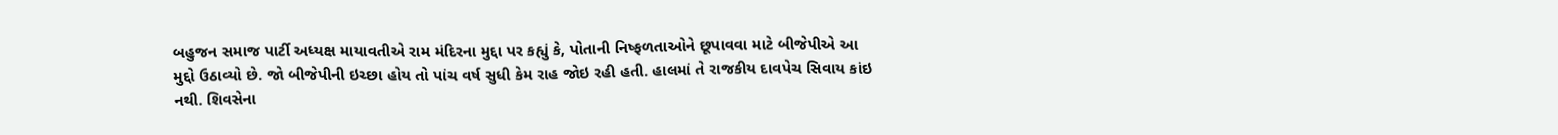બહુજન સમાજ પાર્ટી અધ્યક્ષ માયાવતીએ રામ મંદિરના મુદ્દા પર કહ્યું કે, પોતાની નિષ્ફળતાઓને છૂપાવવા માટે બીજેપીએ આ મુદ્દો ઉઠાવ્યો છે. જો બીજેપીની ઇચ્છા હોય તો પાંચ વર્ષ સુધી કેમ રાહ જોઇ રહી હતી. હાલમાં તે રાજકીય દાવપેચ સિવાય કાંઇ નથી. શિવસેના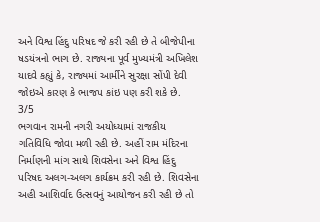અને વિશ્વ હિંદુ પરિષદ જે કરી રહી છે તે બીજેપીના ષડયંત્રનો ભાગ છે. રાજ્યના પૂર્વ મુખ્યમંત્રી અખિલેશ યાદવે કહ્યું કે, રાજ્યમાં આર્મીને સુરક્ષા સોંપી દેવી જોઇએ કારણ કે ભાજપ કાંઇ પણ કરી શકે છે.
3/5
ભગવાન રામની નગરી અયોધ્યામાં રાજકીય ગતિવિધિ જોવા મળી રહી છે. અહીં રામ મંદિરના નિર્માણની માંગ સાથે શિવસેના અને વિશ્વ હિંદુ પરિષદ અલગ-અલગ કાર્યક્રમ કરી રહી છે. શિવસેના અહી આશિર્વાદ ઉત્સવનું આયોજન કરી રહી છે તો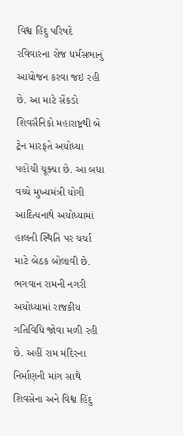વિશ્વ હિંદુ પરિષદે રવિવારના રોજ ધર્મસભાનું આયોજન કરવા જઇ રહી છે. આ માટે સેંકડો શિવસૈનિકો મહારાષ્ટ્રથી બે ટ્રેન મારફતે અયોધ્યા પહોંચી ચૂક્યા છે. આ બધા વચ્ચે મુખ્યમંત્રી યોગી આદિત્યનાથે અયોધ્યામાં હાલની સ્થિતિ પર ચર્ચા માટે બેઠક બોલાવી છે.
ભગવાન રામની નગરી અયોધ્યામાં રાજકીય ગતિવિધિ જોવા મળી રહી છે. અહીં રામ મંદિરના નિર્માણની માંગ સાથે શિવસેના અને વિશ્વ હિંદુ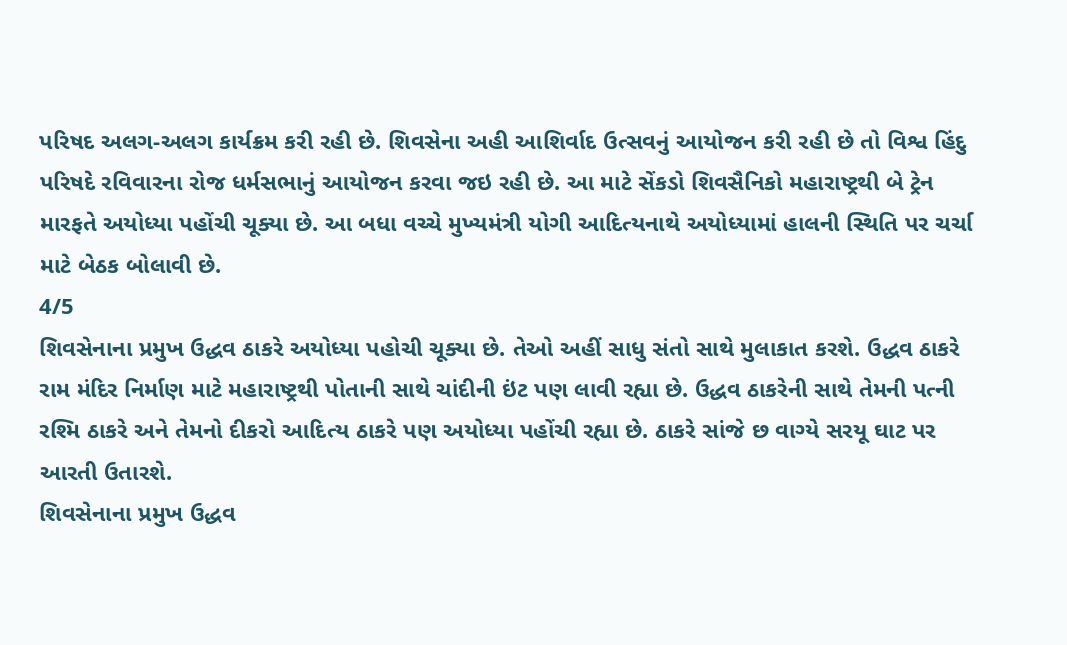પરિષદ અલગ-અલગ કાર્યક્રમ કરી રહી છે. શિવસેના અહી આશિર્વાદ ઉત્સવનું આયોજન કરી રહી છે તો વિશ્વ હિંદુ પરિષદે રવિવારના રોજ ધર્મસભાનું આયોજન કરવા જઇ રહી છે. આ માટે સેંકડો શિવસૈનિકો મહારાષ્ટ્રથી બે ટ્રેન મારફતે અયોધ્યા પહોંચી ચૂક્યા છે. આ બધા વચ્ચે મુખ્યમંત્રી યોગી આદિત્યનાથે અયોધ્યામાં હાલની સ્થિતિ પર ચર્ચા માટે બેઠક બોલાવી છે.
4/5
શિવસેનાના પ્રમુખ ઉદ્ધવ ઠાકરે અયોધ્યા પહોચી ચૂક્યા છે. તેઓ અહીં સાધુ સંતો સાથે મુલાકાત કરશે. ઉદ્ધવ ઠાકરે રામ મંદિર નિર્માણ માટે મહારાષ્ટ્રથી પોતાની સાથે ચાંદીની ઇંટ પણ લાવી રહ્યા છે. ઉદ્ધવ ઠાકરેની સાથે તેમની પત્ની રશ્મિ ઠાકરે અને તેમનો દીકરો આદિત્ય ઠાકરે પણ અયોધ્યા પહોંચી રહ્યા છે. ઠાકરે સાંજે છ વાગ્યે સરયૂ ઘાટ પર આરતી ઉતારશે.
શિવસેનાના પ્રમુખ ઉદ્ધવ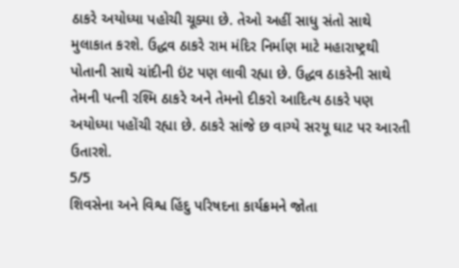ઠાકરે અયોધ્યા પહોચી ચૂક્યા છે. તેઓ અહીં સાધુ સંતો સાથે મુલાકાત કરશે. ઉદ્ધવ ઠાકરે રામ મંદિર નિર્માણ માટે મહારાષ્ટ્રથી પોતાની સાથે ચાંદીની ઇંટ પણ લાવી રહ્યા છે. ઉદ્ધવ ઠાકરેની સાથે તેમની પત્ની રશ્મિ ઠાકરે અને તેમનો દીકરો આદિત્ય ઠાકરે પણ અયોધ્યા પહોંચી રહ્યા છે. ઠાકરે સાંજે છ વાગ્યે સરયૂ ઘાટ પર આરતી ઉતારશે.
5/5
શિવસેના અને વિશ્વ હિંદુ પરિષદના કાર્યક્રમને જોતા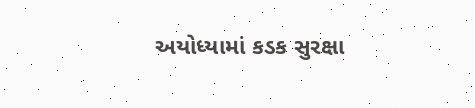અયોધ્યામાં કડક સુરક્ષા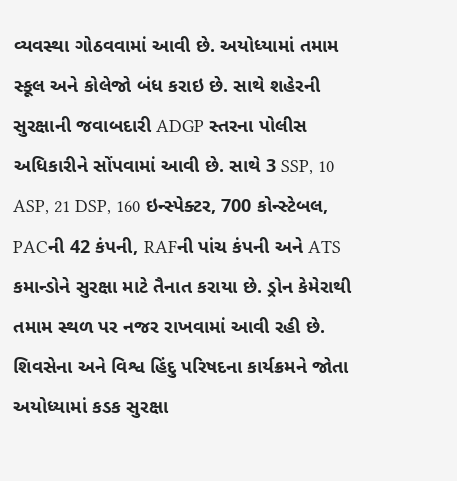વ્યવસ્થા ગોઠવવામાં આવી છે. અયોધ્યામાં તમામ સ્કૂલ અને કોલેજો બંધ કરાઇ છે. સાથે શહેરની સુરક્ષાની જવાબદારી ADGP સ્તરના પોલીસ અધિકારીને સોંપવામાં આવી છે. સાથે 3 SSP, 10 ASP, 21 DSP, 160 ઇન્સ્પેક્ટર, 700 કોન્સ્ટેબલ, PACની 42 કંપની, RAFની પાંચ કંપની અને ATS કમાન્ડોને સુરક્ષા માટે તૈનાત કરાયા છે. ડ્રોન કેમેરાથી તમામ સ્થળ પર નજર રાખવામાં આવી રહી છે.
શિવસેના અને વિશ્વ હિંદુ પરિષદના કાર્યક્રમને જોતા અયોધ્યામાં કડક સુરક્ષા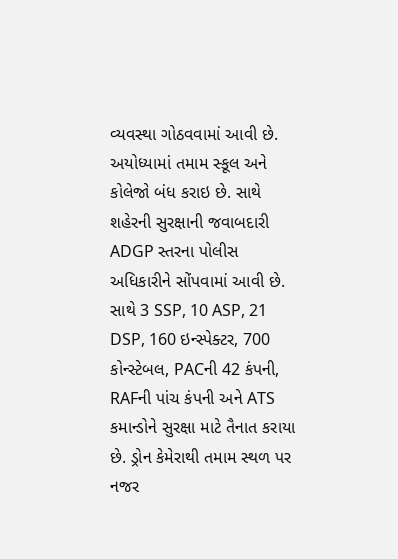વ્યવસ્થા ગોઠવવામાં આવી છે. અયોધ્યામાં તમામ સ્કૂલ અને કોલેજો બંધ કરાઇ છે. સાથે શહેરની સુરક્ષાની જવાબદારી ADGP સ્તરના પોલીસ અધિકારીને સોંપવામાં આવી છે. સાથે 3 SSP, 10 ASP, 21 DSP, 160 ઇન્સ્પેક્ટર, 700 કોન્સ્ટેબલ, PACની 42 કંપની, RAFની પાંચ કંપની અને ATS કમાન્ડોને સુરક્ષા માટે તૈનાત કરાયા છે. ડ્રોન કેમેરાથી તમામ સ્થળ પર નજર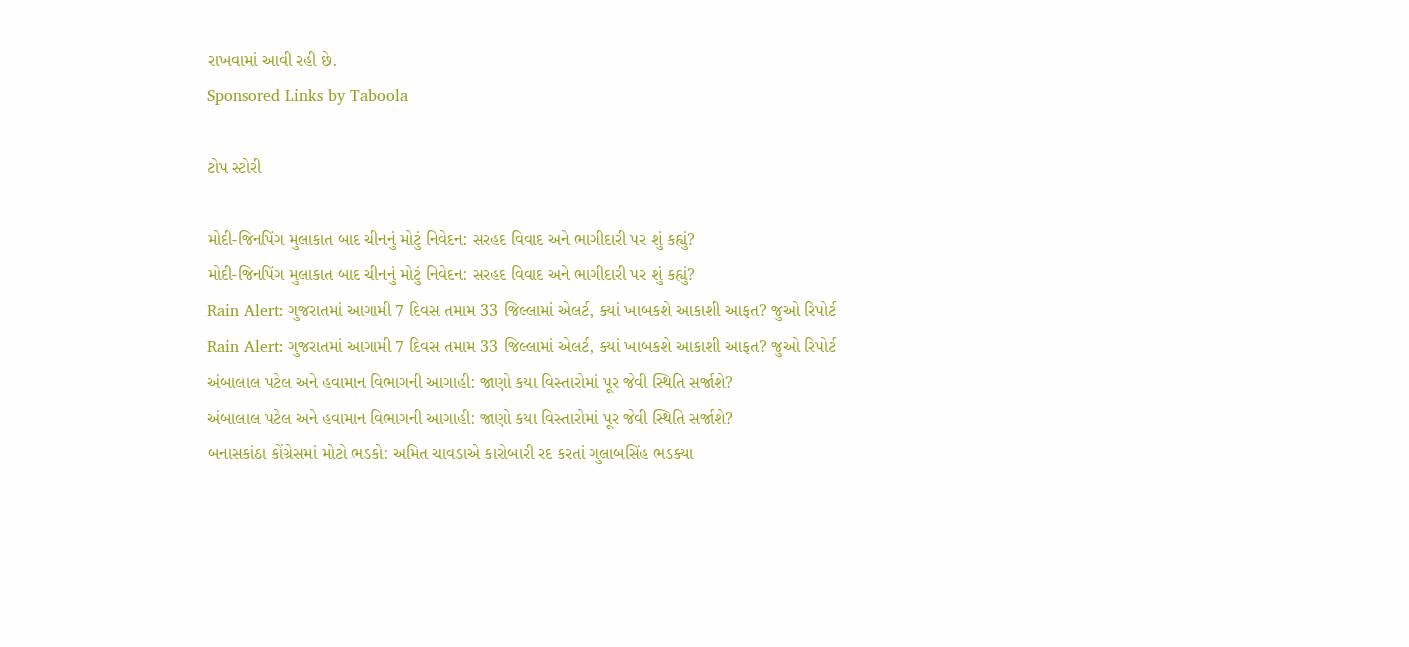રાખવામાં આવી રહી છે.
Sponsored Links by Taboola

ટોપ સ્ટોરી

મોદી-જિનપિંગ મુલાકાત બાદ ચીનનું મોટું નિવેદન: સરહદ વિવાદ અને ભાગીદારી પર શું કહ્યું?
મોદી-જિનપિંગ મુલાકાત બાદ ચીનનું મોટું નિવેદન: સરહદ વિવાદ અને ભાગીદારી પર શું કહ્યું?
Rain Alert: ગુજરાતમાં આગામી 7 દિવસ તમામ 33 જિલ્લામાં એલર્ટ, ક્યાં ખાબકશે આકાશી આફત? જુઓ રિપોર્ટ
Rain Alert: ગુજરાતમાં આગામી 7 દિવસ તમામ 33 જિલ્લામાં એલર્ટ, ક્યાં ખાબકશે આકાશી આફત? જુઓ રિપોર્ટ
અંબાલાલ પટેલ અને હવામાન વિભાગની આગાહી: જાણો કયા વિસ્તારોમાં પૂર જેવી સ્થિતિ સર્જાશે?
અંબાલાલ પટેલ અને હવામાન વિભાગની આગાહી: જાણો કયા વિસ્તારોમાં પૂર જેવી સ્થિતિ સર્જાશે?
બનાસકાંઠા કોંગ્રેસમાં મોટો ભડકો: અમિત ચાવડાએ કારોબારી રદ કરતાં ગુલાબસિંહ ભડક્યા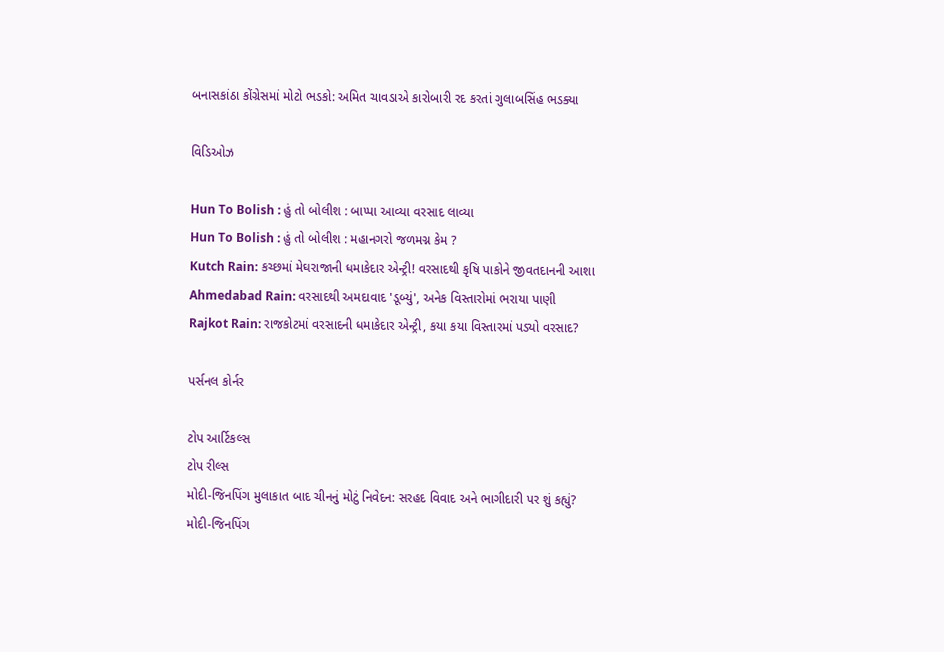બનાસકાંઠા કોંગ્રેસમાં મોટો ભડકો: અમિત ચાવડાએ કારોબારી રદ કરતાં ગુલાબસિંહ ભડક્યા

વિડિઓઝ

Hun To Bolish : હું તો બોલીશ : બાપ્પા આવ્યા વરસાદ લાવ્યા
Hun To Bolish : હું તો બોલીશ : મહાનગરો જળમગ્ન કેમ ?
Kutch Rain: કચ્છમાં મેઘરાજાની ધમાકેદાર એન્ટ્રી! વરસાદથી કૃષિ પાકોને જીવતદાનની આશા
Ahmedabad Rain: વરસાદથી અમદાવાદ 'ડૂબ્યું', અનેક વિસ્તારોમાં ભરાયા પાણી
Rajkot Rain: રાજકોટમાં વરસાદની ધમાકેદાર એન્ટ્રી, કયા કયા વિસ્તારમાં પડ્યો વરસાદ?

પર્સનલ કોર્નર

ટોપ આર્ટિકલ્સ
ટોપ રીલ્સ
મોદી-જિનપિંગ મુલાકાત બાદ ચીનનું મોટું નિવેદન: સરહદ વિવાદ અને ભાગીદારી પર શું કહ્યું?
મોદી-જિનપિંગ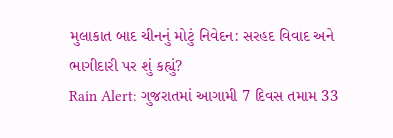મુલાકાત બાદ ચીનનું મોટું નિવેદન: સરહદ વિવાદ અને ભાગીદારી પર શું કહ્યું?
Rain Alert: ગુજરાતમાં આગામી 7 દિવસ તમામ 33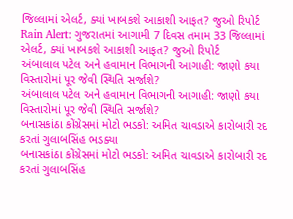જિલ્લામાં એલર્ટ, ક્યાં ખાબકશે આકાશી આફત? જુઓ રિપોર્ટ
Rain Alert: ગુજરાતમાં આગામી 7 દિવસ તમામ 33 જિલ્લામાં એલર્ટ, ક્યાં ખાબકશે આકાશી આફત? જુઓ રિપોર્ટ
અંબાલાલ પટેલ અને હવામાન વિભાગની આગાહી: જાણો કયા વિસ્તારોમાં પૂર જેવી સ્થિતિ સર્જાશે?
અંબાલાલ પટેલ અને હવામાન વિભાગની આગાહી: જાણો કયા વિસ્તારોમાં પૂર જેવી સ્થિતિ સર્જાશે?
બનાસકાંઠા કોંગ્રેસમાં મોટો ભડકો: અમિત ચાવડાએ કારોબારી રદ કરતાં ગુલાબસિંહ ભડક્યા
બનાસકાંઠા કોંગ્રેસમાં મોટો ભડકો: અમિત ચાવડાએ કારોબારી રદ કરતાં ગુલાબસિંહ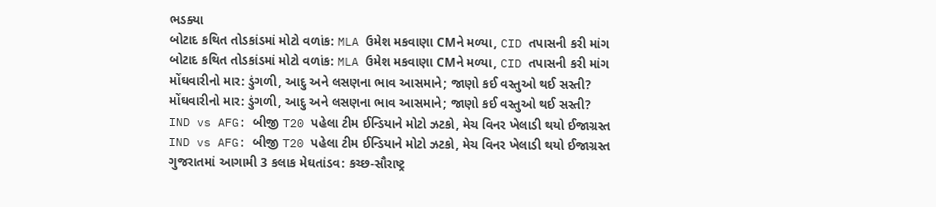ભડક્યા
બોટાદ કથિત તોડકાંડમાં મોટો વળાંક: MLA ઉમેશ મકવાણા CMને મળ્યા, CID તપાસની કરી માંગ
બોટાદ કથિત તોડકાંડમાં મોટો વળાંક: MLA ઉમેશ મકવાણા CMને મળ્યા, CID તપાસની કરી માંગ
મોંઘવારીનો માર: ડુંગળી, આદુ અને લસણના ભાવ આસમાને; જાણો કઈ વસ્તુઓ થઈ સસ્તી?
મોંઘવારીનો માર: ડુંગળી, આદુ અને લસણના ભાવ આસમાને; જાણો કઈ વસ્તુઓ થઈ સસ્તી?
IND vs AFG: બીજી T20 પહેલા ટીમ ઈન્ડિયાને મોટો ઝટકો, મેચ વિનર ખેલાડી થયો ઈજાગ્રસ્ત
IND vs AFG: બીજી T20 પહેલા ટીમ ઈન્ડિયાને મોટો ઝટકો, મેચ વિનર ખેલાડી થયો ઈજાગ્રસ્ત
ગુજરાતમાં આગામી 3 કલાક મેઘતાંડવ: કચ્છ-સૌરાષ્ટ્ર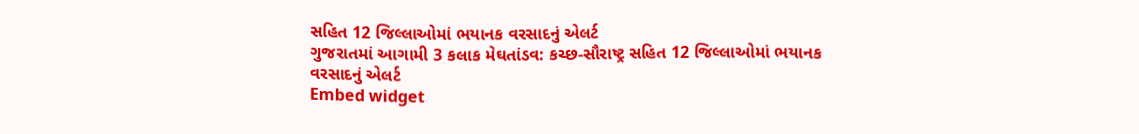સહિત 12 જિલ્લાઓમાં ભયાનક વરસાદનું એલર્ટ
ગુજરાતમાં આગામી 3 કલાક મેઘતાંડવ: કચ્છ-સૌરાષ્ટ્ર સહિત 12 જિલ્લાઓમાં ભયાનક વરસાદનું એલર્ટ
Embed widget